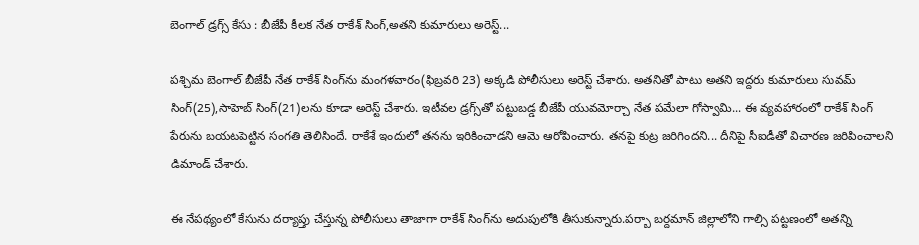బెంగాల్ డ్రగ్స్ కేసు : బీజేపీ కీలక నేత రాకేశ్ సింగ్,అతని కుమారులు అరెస్ట్...

పశ్చిమ బెంగాల్‌ బీజేపీ నేత రాకేశ్ సింగ్‌ను మంగళవారం(ఫిబ్రవరి 23) అక్కడి పోలీసులు అరెస్ట్ చేశారు. అతనితో పాటు అతని ఇద్దరు కుమారులు సువమ్ సింగ్(25),సాహెబ్ సింగ్(21)లను కూడా అరెస్ట్ చేశారు. ఇటీవల డ్రగ్స్‌తో పట్టుబడ్డ బీజేపీ యువమోర్చా నేత పమేలా గోస్వామి... ఈ వ్యవహారంలో రాకేశ్ సింగ్ పేరును బయటపెట్టిన సంగతి తెలిసిందే. రాకేశే ఇందులో తనను ఇరికించాడని ఆమె ఆరోపించారు. తనపై కుట్ర జరిగిందని... దీనిపై సీఐడీతో విచారణ జరిపించాలని డిమాండ్ చేశారు.

ఈ నేపథ్యంలో కేసును దర్యాప్తు చేస్తున్న పోలీసులు తాజాగా రాకేశ్ సింగ్‌ను అదుపులోకి తీసుకున్నారు.పర్బా బర్దమాన్ జిల్లాలోని గాల్సి పట్టణంలో అతన్ని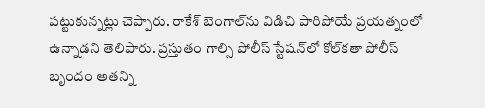పట్టుకున్నట్లు చెప్పారు. రాకేశ్ బెంగాల్‌ను విడిచి పారిపోయే ప్రయత్నంలో ఉన్నాడని తెలిపారు. ప్రస్తుతం గాల్సి పోలీస్ స్టేషన్‌లో కోల్‌కతా పోలీస్ బృందం అతన్ని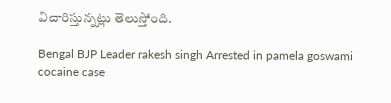విచారిస్తున్నట్లు తెలుస్తోంది.

Bengal BJP Leader rakesh singh Arrested in pamela goswami cocaine case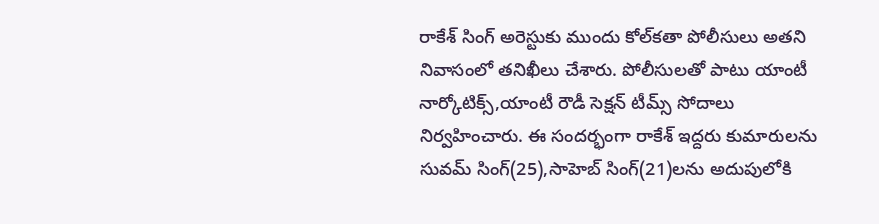రాకేశ్ సింగ్ అరెస్టుకు ముందు కోల్‌కతా పోలీసులు అతని నివాసంలో తనిఖీలు చేశారు. పోలీసులతో పాటు యాంటీ నార్కోటిక్స్,యాంటీ రౌడీ సెక్షన్ టీమ్స్ సోదాలు నిర్వహించారు. ఈ సందర్భంగా రాకేశ్ ఇద్దరు కుమారులను సువమ్ సింగ్(25),సాహెబ్ సింగ్(21)లను అదుపులోకి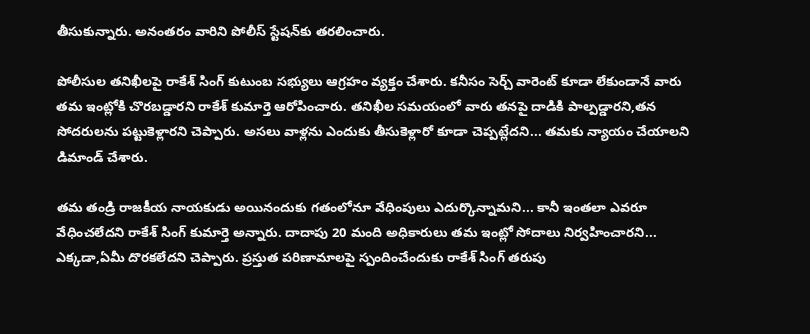తీసుకున్నారు. అనంతరం వారిని పోలీస్ స్టేషన్‌కు తరలించారు.

పోలీసుల తనిఖీలపై రాకేశ్ సింగ్ కుటుంబ సభ్యులు ఆగ్రహం వ్యక్తం చేశారు. కనీసం సెర్చ్ వారెంట్ కూడా లేకుండానే వారు తమ ఇంట్లోకి చొరబడ్డారని రాకేశ్ కుమార్తె ఆరోపించారు. తనిఖీల సమయంలో వారు తనపై దాడికి పాల్పడ్డారని,తన సోదరులను పట్టుకెళ్లారని చెప్పారు. అసలు వాళ్లను ఎందుకు తీసుకెళ్లారో కూడా చెప్పట్లేదని... తమకు న్యాయం చేయాలని డిమాండ్ చేశారు.

తమ తండ్రి రాజకీయ నాయకుడు అయినందుకు గతంలోనూ వేధింపులు ఎదుర్కొన్నామని... కానీ ఇంతలా ఎవరూ వేధించలేదని రాకేశ్ సింగ్ కుమార్తె అన్నారు. దాదాపు 20 మంది అధికారులు తమ ఇంట్లో సోదాలు నిర్వహించారని... ఎక్కడా,ఏమీ దొరకలేదని చెప్పారు. ప్రస్తుత పరిణామాలపై స్పందించేందుకు రాకేశ్ సింగ్ తరుపు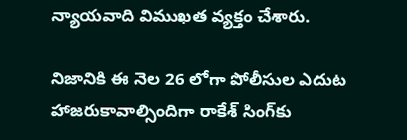న్యాయవాది విముఖత వ్యక్తం చేశారు.

నిజానికి ఈ నెల 26 లోగా పోలీసుల ఎదుట హాజరుకావాల్సిందిగా రాకేశ్ సింగ్‌కు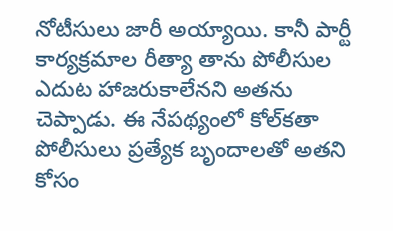నోటీసులు జారీ అయ్యాయి. కానీ పార్టీ కార్యక్రమాల రీత్యా తాను పోలీసుల ఎదుట హాజరుకాలేనని అతను చెప్పాడు. ఈ నేపథ్యంలో కోల్‌కతా పోలీసులు ప్రత్యేక బృందాలతో అతని కోసం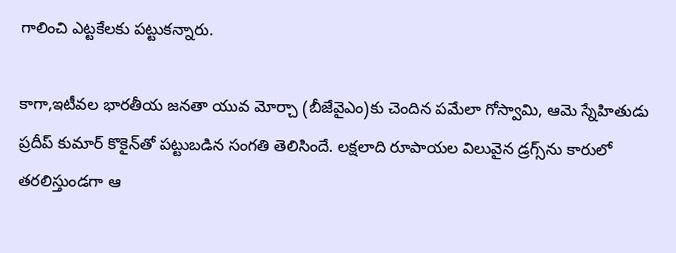గాలించి ఎట్టకేలకు పట్టుకన్నారు.

కాగా,ఇటీవల భారతీయ జనతా యువ మోర్చా (బీజేవైఎం)కు చెందిన పమేలా గోస్వామి, ఆమె స్నేహితుడు ప్రదీప్‌ కుమార్‌ కొకైన్‌తో పట్టుబడిన సంగతి తెలిసిందే. లక్షలాది రూపాయల విలువైన డ్రగ్స్‌ను కారులో తరలిస్తుండగా ఆ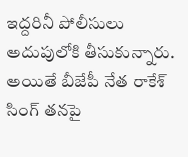ఇద్దరినీ పోలీసులు అదుపులోకి తీసుకున్నారు. అయితే బీజేపీ నేత రాకేశ్ సింగ్ తనపై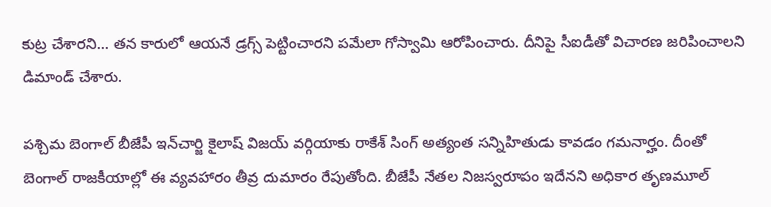కుట్ర చేశారని... తన కారులో ఆయనే డ్రగ్స్ పెట్టించారని పమేలా గోస్వామి ఆరోపించారు. దీనిపై సీఐడీతో విచారణ జరిపించాలని డిమాండ్ చేశారు.

పశ్చిమ బెంగాల్ బీజేపీ ఇన్‌చార్జి కైలాష్ విజయ్ వర్గియాకు రాకేశ్ సింగ్ అత్యంత సన్నిహితుడు కావడం గమనార్హం. దీంతో బెంగాల్ రాజకీయాల్లో ఈ వ్యవహారం తీవ్ర దుమారం రేపుతోంది. బీజేపీ నేతల నిజస్వరూపం ఇదేనని అధికార తృణమూల్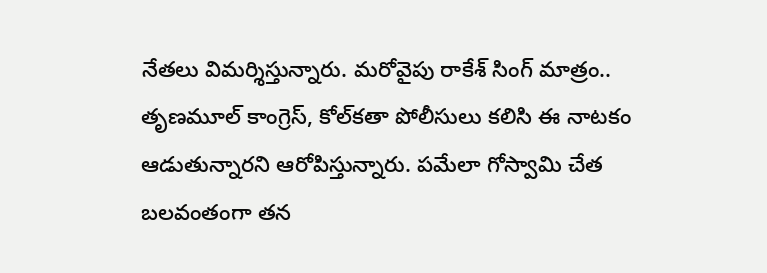నేతలు విమర్శిస్తున్నారు. మరోవైపు రాకేశ్ సింగ్ మాత్రం.. తృణమూల్‌ కాంగ్రెస్‌, కోల్‌కతా పోలీసులు కలిసి ఈ నాటకం ఆడుతున్నారని ఆరోపిస్తున్నారు. పమేలా గోస్వామి చేత బలవంతంగా తన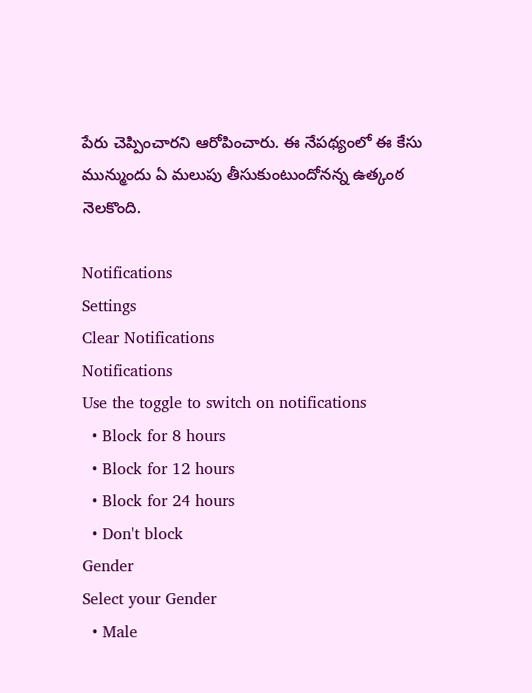పేరు చెప్పించారని ఆరోపించారు. ఈ నేపథ్యంలో ఈ కేసు మున్ముందు ఏ మలుపు తీసుకుంటుందోనన్న ఉత్కంఠ నెలకొంది.

Notifications
Settings
Clear Notifications
Notifications
Use the toggle to switch on notifications
  • Block for 8 hours
  • Block for 12 hours
  • Block for 24 hours
  • Don't block
Gender
Select your Gender
  • Male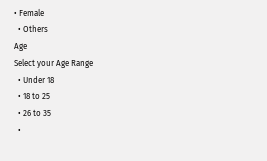• Female
  • Others
Age
Select your Age Range
  • Under 18
  • 18 to 25
  • 26 to 35
  •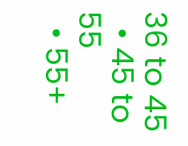36 to 45
  • 45 to 55
  • 55+